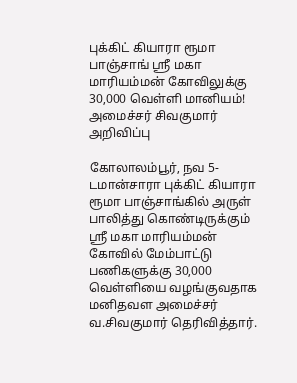புக்கிட் கியாரா ரூமா பாஞ்சாங் ஸ்ரீ மகா மாரியம்மன் கோவிலுக்கு 30,000 வெள்ளி மானியம்! அமைச்சர் சிவகுமார் அறிவிப்பு

கோலாலம்பூர், நவ 5-
டமான்சாரா புக்கிட் கியாரா ரூமா பாஞ்சாங்கில் அருள் பாலித்து கொண்டிருக்கும் ஸ்ரீ மகா மாரியம்மன் கோவில் மேம்பாட்டு பணிகளுக்கு 30,000 வெள்ளியை வழங்குவதாக மனிதவள அமைச்சர் வ.சிவகுமார் தெரிவித்தார்.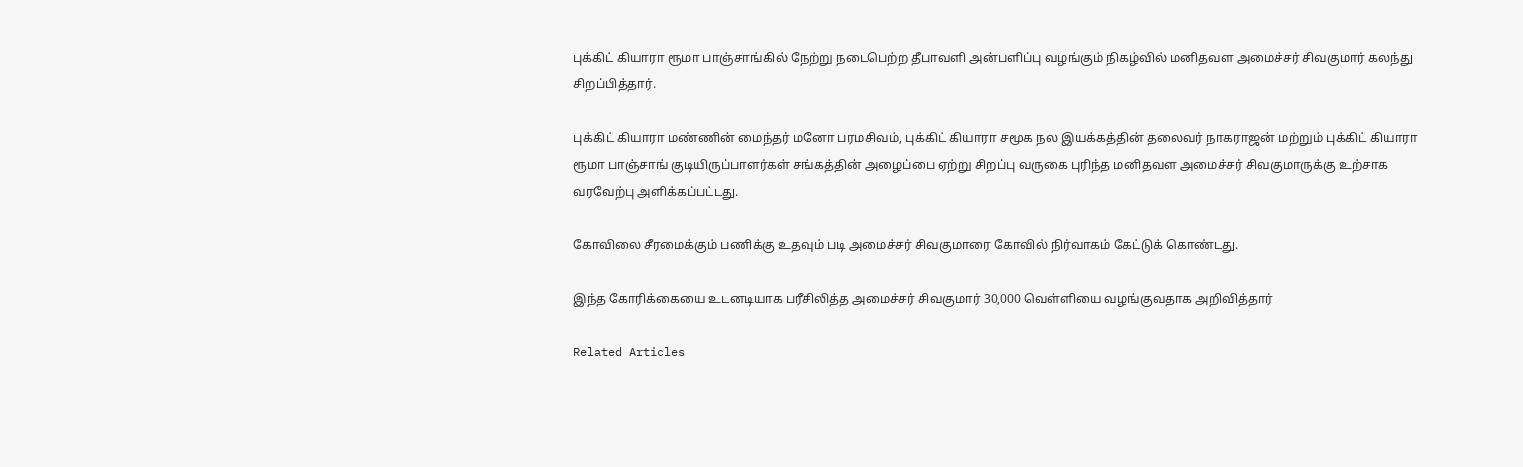புக்கிட் கியாரா ரூமா பாஞ்சாங்கில் நேற்று நடைபெற்ற தீபாவளி அன்பளிப்பு வழங்கும் நிகழ்வில் மனிதவள அமைச்சர் சிவகுமார் கலந்து சிறப்பித்தார்.

புக்கிட் கியாரா மண்ணின் மைந்தர் மனோ பரமசிவம், புக்கிட் கியாரா சமூக நல இயக்கத்தின் தலைவர் நாகராஜன் மற்றும் புக்கிட் கியாரா ரூமா பாஞ்சாங் குடியிருப்பாளர்கள் சங்கத்தின் அழைப்பை ஏற்று சிறப்பு வருகை புரிந்த மனிதவள அமைச்சர் சிவகுமாருக்கு உற்சாக வரவேற்பு அளிக்கப்பட்டது.

கோவிலை சீரமைக்கும் பணிக்கு உதவும் படி அமைச்சர் சிவகுமாரை கோவில் நிர்வாகம் கேட்டுக் கொண்டது.

இந்த கோரிக்கையை உடனடியாக பரீசிலித்த அமைச்சர் சிவகுமார் 30,000 வெள்ளியை வழங்குவதாக அறிவித்தார்

Related Articles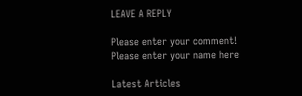LEAVE A REPLY

Please enter your comment!
Please enter your name here

Latest Articles